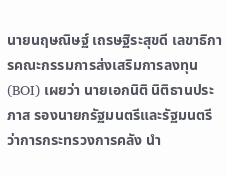นายนฤษณิษฐ์ เถรษฐิระสุขดี เลขาธิการคณะกรรมการส่งเสริมการลงทุน (BOI) เผยว่า นายเอกนิติ นิติธานประภาส รองนายกรัฐมนตรีและรัฐมนตรีว่าการกระทรวงการคลัง นำ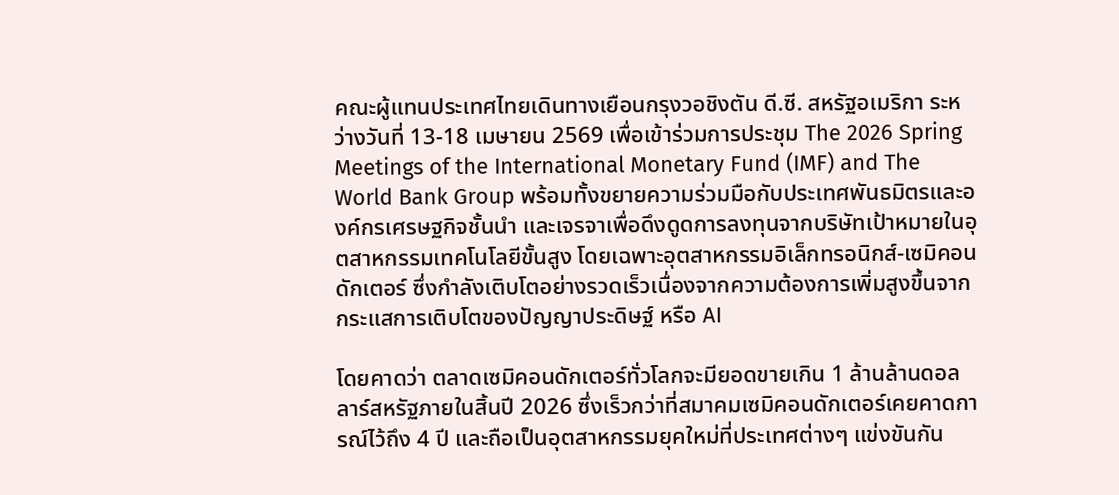คณะผู้แทนประเทศไทยเดินทางเยือนกรุงวอชิงตัน ดี.ซี. สหรัฐอเมริกา ระหว่างวันที่ 13-18 เมษายน 2569 เพื่อเข้าร่วมการประชุม The 2026 Spring Meetings of the International Monetary Fund (IMF) and The World Bank Group พร้อมทั้งขยายความร่วมมือกับประเทศพันธมิตรและองค์กรเศรษฐกิจชั้นนำ และเจรจาเพื่อดึงดูดการลงทุนจากบริษัทเป้าหมายในอุตสาหกรรมเทคโนโลยีขั้นสูง โดยเฉพาะอุตสาหกรรมอิเล็กทรอนิกส์-เซมิคอนดักเตอร์ ซึ่งกำลังเติบโตอย่างรวดเร็วเนื่องจากความต้องการเพิ่มสูงขึ้นจากกระแสการเติบโตของปัญญาประดิษฐ์ หรือ AI

โดยคาดว่า ตลาดเซมิคอนดักเตอร์ทั่วโลกจะมียอดขายเกิน 1 ล้านล้านดอลลาร์สหรัฐภายในสิ้นปี 2026 ซึ่งเร็วกว่าที่สมาคมเซมิคอนดักเตอร์เคยคาดการณ์ไว้ถึง 4 ปี และถือเป็นอุตสาหกรรมยุคใหม่ที่ประเทศต่างๆ แข่งขันกัน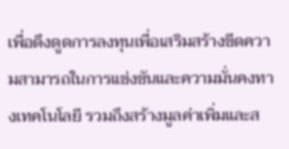เพื่อดึงดูดการลงทุนเพื่อเสริมสร้างขีดความสามารถในการแข่งขันและความมั่นคงทางเทคโนโลยี รวมถึงสร้างมูลค่าเพิ่มและส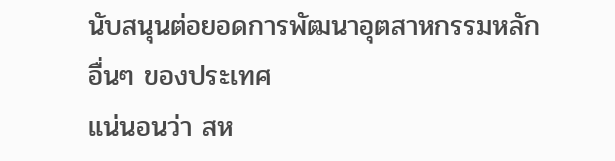นับสนุนต่อยอดการพัฒนาอุตสาหกรรมหลักอื่นๆ ของประเทศ
แน่นอนว่า สห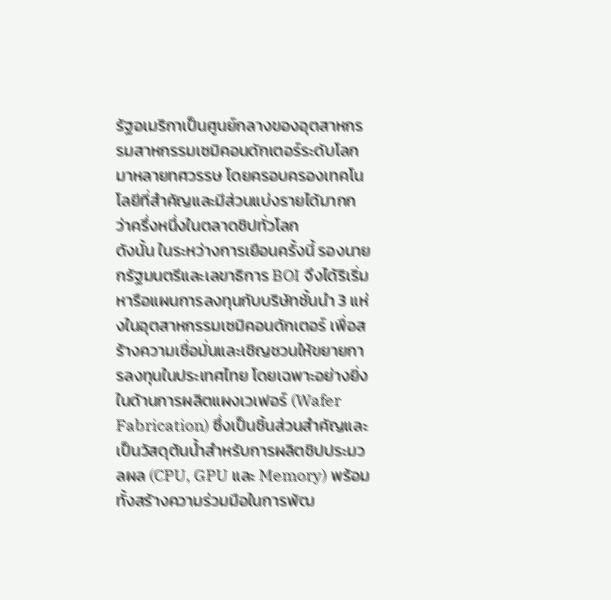รัฐอเมริกาเป็นศูนย์กลางของอุตสาหกรรมสาหกรรมเซมิคอนดักเตอร์ระดับโลกมาหลายทศวรรษ โดยครอบครองเทคโนโลยีที่สำคัญและมีส่วนแบ่งรายได้มากกว่าครึ่งหนึ่งในตลาดชิปทั่วโลก
ดังนั้น ในระหว่างการเยือนครั้งนี้ รองนายกรัฐมนตรีและเลขาธิการ BOI จึงได้ริเริ่มหารือแผนการลงทุนกับบริษัทชั้นนำ 3 แห่งในอุตสาหกรรมเซมิคอนดักเตอร์ เพื่อสร้างความเชื่อมั่นและเชิญชวนให้ขยายการลงทุนในประเทศไทย โดยเฉพาะอย่างยิ่งในด้านการผลิตแผงเวเฟอร์ (Wafer Fabrication) ซึ่งเป็นชิ้นส่วนสำคัญและเป็นวัสดุต้นน้ำสำหรับการผลิตชิปประมวลผล (CPU, GPU และ Memory) พร้อมทั้งสร้างความร่วมมือในการพัฒ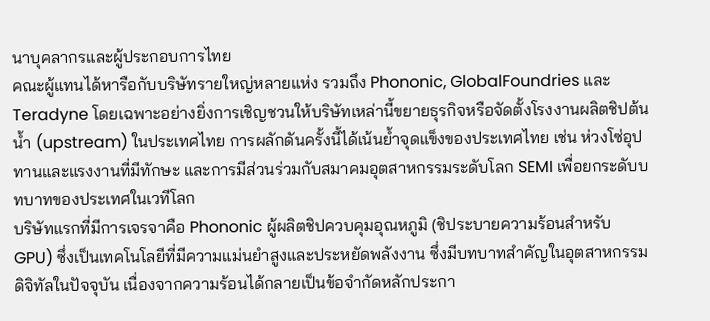นาบุคลากรและผู้ประกอบการไทย
คณะผู้แทนได้หารือกับบริษัทรายใหญ่หลายแห่ง รวมถึง Phononic, GlobalFoundries และ Teradyne โดยเฉพาะอย่างยิ่งการเชิญชวนให้บริษัทเหล่านี้ขยายธุรกิจหรือจัดตั้งโรงงานผลิตชิปต้นน้ำ (upstream) ในประเทศไทย การผลักดันครั้งนี้ได้เน้นย้ำจุดแข็งของประเทศไทย เช่น ห่วงโซ่อุปทานและแรงงานที่มีทักษะ และการมีส่วนร่วมกับสมาคมอุตสาหกรรมระดับโลก SEMI เพื่อยกระดับบทบาทของประเทศในเวทีโลก
บริษัทแรกที่มีการเจรจาคือ Phononic ผู้ผลิตชิปควบคุมอุณหภูมิ (ชิประบายความร้อนสำหรับ GPU) ซึ่งเป็นเทคโนโลยีที่มีความแม่นยำสูงและประหยัดพลังงาน ซึ่งมีบทบาทสำคัญในอุตสาหกรรมดิจิทัลในปัจจุบัน เนื่องจากความร้อนได้กลายเป็นข้อจำกัดหลักประกา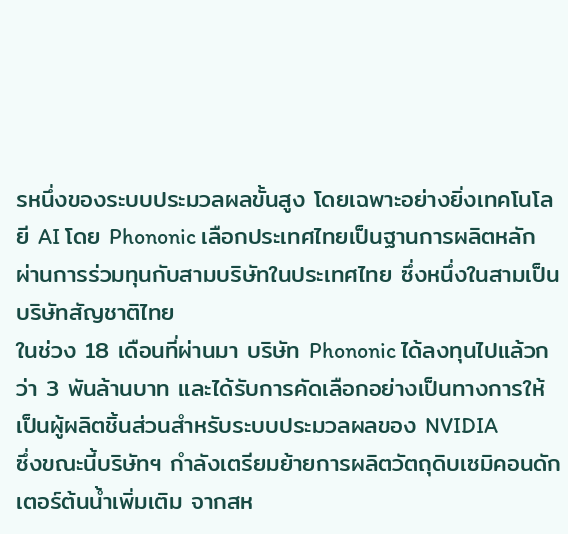รหนึ่งของระบบประมวลผลขั้นสูง โดยเฉพาะอย่างยิ่งเทคโนโลยี AI โดย Phononic เลือกประเทศไทยเป็นฐานการผลิตหลักผ่านการร่วมทุนกับสามบริษัทในประเทศไทย ซึ่งหนึ่งในสามเป็นบริษัทสัญชาติไทย
ในช่วง 18 เดือนที่ผ่านมา บริษัท Phononic ได้ลงทุนไปแล้วกว่า 3 พันล้านบาท และได้รับการคัดเลือกอย่างเป็นทางการให้เป็นผู้ผลิตชิ้นส่วนสำหรับระบบประมวลผลของ NVIDIA
ซึ่งขณะนี้บริษัทฯ กำลังเตรียมย้ายการผลิตวัตถุดิบเซมิคอนดักเตอร์ต้นน้ำเพิ่มเติม จากสห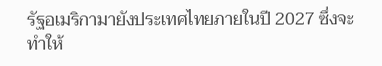รัฐอเมริกามายังประเทศไทยภายในปี 2027 ซึ่งจะทำให้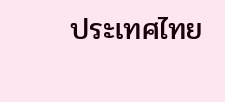ประเทศไทย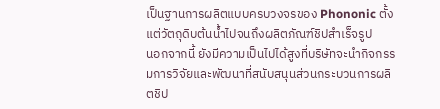เป็นฐานการผลิตแบบครบวงจรของ Phononic ตั้งแต่วัตถุดิบต้นน้ำไปจนถึงผลิตภัณฑ์ชิปสำเร็จรูป
นอกจากนี้ ยังมีความเป็นไปได้สูงที่บริษัทจะนำกิจกรรมการวิจัยและพัฒนาที่สนับสนุนส่วนกระบวนการผลิตชิป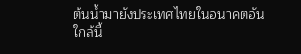ต้นน้ำมายังประเทศไทยในอนาคตอันใกล้นี้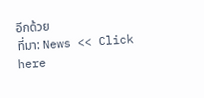อีกด้วย
ที่มา: News << Click here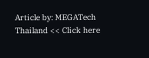Article by: MEGATech Thailand << Click here